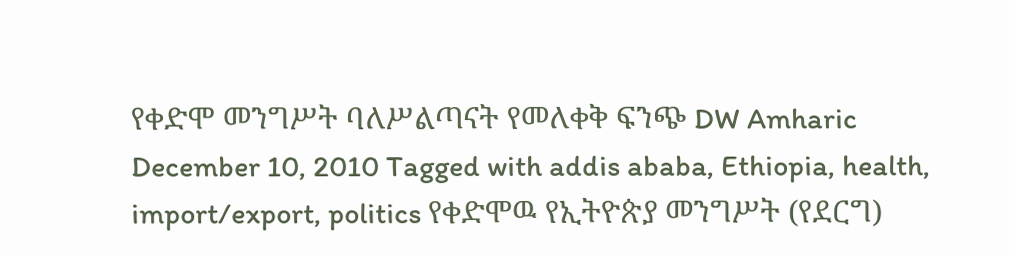የቀድሞ መንግሥት ባለሥልጣናት የመለቀቅ ፍንጭ DW Amharic December 10, 2010 Tagged with addis ababa, Ethiopia, health, import/export, politics የቀድሞዉ የኢትዮጵያ መንግሥት (የደርግ)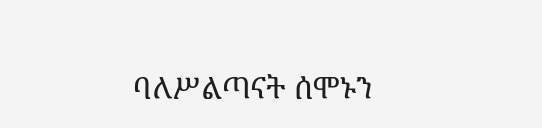ባለሥልጣናት ሰሞኑን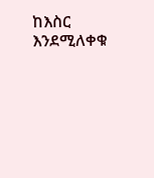ከእስር እንደሚለቀቁ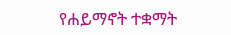የሐይማኖት ተቋማት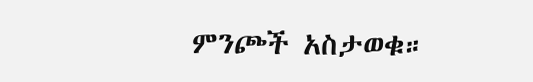ምንጮች አስታወቁ።